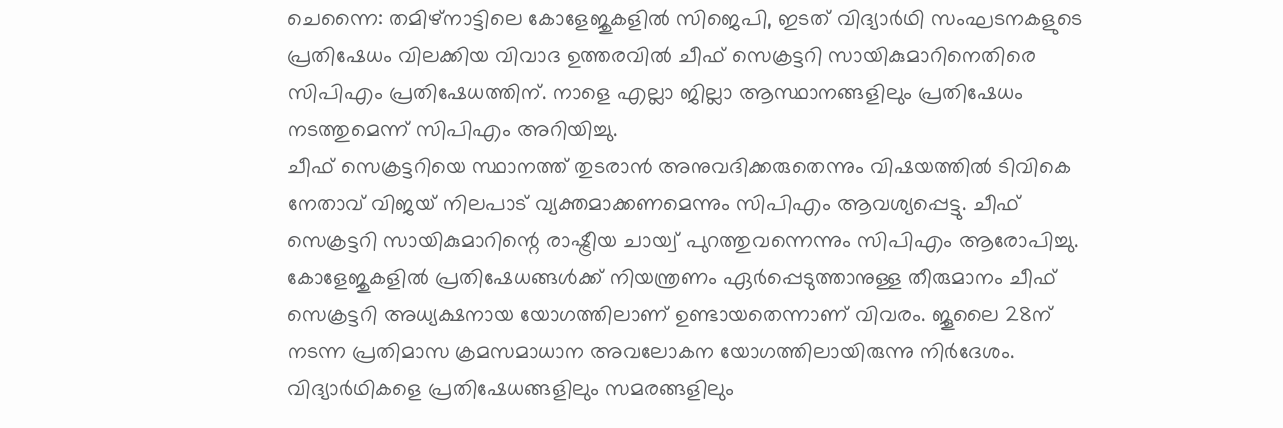ചെന്നൈ: തമിഴ്നാട്ടിലെ കോളേജുകളിൽ സിജെപി, ഇടത് വിദ്യാർഥി സംഘടനകളുടെ പ്രതിഷേധം വിലക്കിയ വിവാദ ഉത്തരവിൽ ചീഫ് സെക്രട്ടറി സായികുമാറിനെതിരെ സിപിഎം പ്രതിഷേധത്തിന്. നാളെ എല്ലാ ജില്ലാ ആസ്ഥാനങ്ങളിലും പ്രതിഷേധം നടത്തുമെന്ന് സിപിഎം അറിയിച്ചു.
ചീഫ് സെക്രട്ടറിയെ സ്ഥാനത്ത് തുടരാൻ അനുവദിക്കരുതെന്നും വിഷയത്തിൽ ടിവികെ നേതാവ് വിജയ് നിലപാട് വ്യക്തമാക്കണമെന്നും സിപിഎം ആവശ്യപ്പെട്ടു. ചീഫ് സെക്രട്ടറി സായികുമാറിന്റെ രാഷ്ട്രീയ ചായ്വ് പുറത്തുവന്നെന്നും സിപിഎം ആരോപിച്ചു.
കോളേജുകളിൽ പ്രതിഷേധങ്ങൾക്ക് നിയന്ത്രണം ഏർപ്പെടുത്താനുള്ള തീരുമാനം ചീഫ് സെക്രട്ടറി അധ്യക്ഷനായ യോഗത്തിലാണ് ഉണ്ടായതെന്നാണ് വിവരം. ജൂലൈ 28ന് നടന്ന പ്രതിമാസ ക്രമസമാധാന അവലോകന യോഗത്തിലായിരുന്നു നിർദേശം.
വിദ്യാർഥികളെ പ്രതിഷേധങ്ങളിലും സമരങ്ങളിലും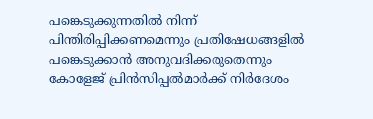പങ്കെടുക്കുന്നതിൽ നിന്ന് പിന്തിരിപ്പിക്കണമെന്നും പ്രതിഷേധങ്ങളിൽ പങ്കെടുക്കാൻ അനുവദിക്കരുതെന്നും കോളേജ് പ്രിൻസിപ്പൽമാർക്ക് നിർദേശം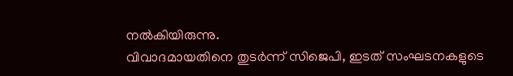നൽകിയിരുന്നു.
വിവാദമായതിനെ തുടർന്ന് സിജെപി, ഇടത് സംഘടനകളുടെ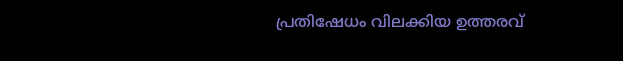പ്രതിഷേധം വിലക്കിയ ഉത്തരവ്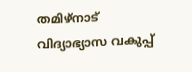തമിഴ്നാട് വിദ്യാഭ്യാസ വകുപ്പ്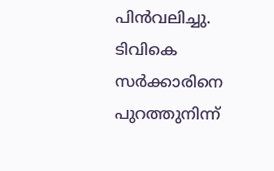പിൻവലിച്ചു. ടിവികെ സർക്കാരിനെ പുറത്തുനിന്ന്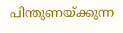പിന്തുണയ്ക്കുന്ന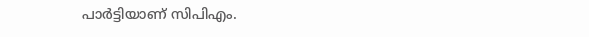പാർട്ടിയാണ് സിപിഎം.